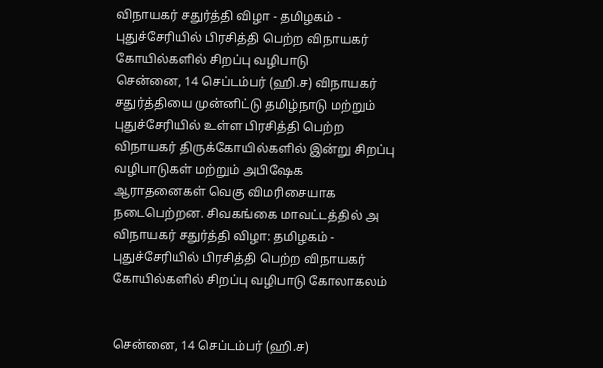விநாயகர் சதுர்த்தி விழா - தமிழகம் - புதுச்சேரியில் பிரசித்தி பெற்ற விநாயகர் கோயில்களில் சிறப்பு வழிபாடு
சென்னை, 14 செப்டம்பர் (ஹி.ச) விநாயகர் சதுர்த்தியை முன்னிட்டு தமிழ்நாடு மற்றும் புதுச்சேரியில் உள்ள பிரசித்தி பெற்ற விநாயகர் திருக்கோயில்களில் இன்று சிறப்பு வழிபாடுகள் மற்றும் அபிஷேக ஆராதனைகள் வெகு விமரிசையாக நடைபெற்றன. சிவகங்கை மாவட்டத்தில் அ
விநாயகர் சதுர்த்தி விழா: தமிழகம் - புதுச்சேரியில் பிரசித்தி பெற்ற விநாயகர் கோயில்களில் சிறப்பு வழிபாடு கோலாகலம்


சென்னை, 14 செப்டம்பர் (ஹி.ச)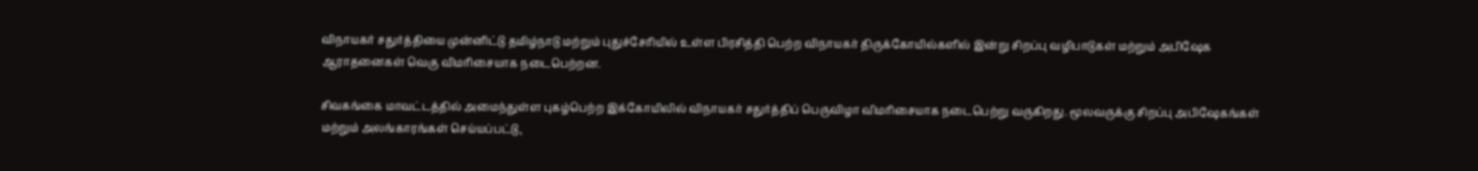விநாயகர் சதுர்த்தியை முன்னிட்டு தமிழ்நாடு மற்றும் புதுச்சேரியில் உள்ள பிரசித்தி பெற்ற விநாயகர் திருக்கோயில்களில் இன்று சிறப்பு வழிபாடுகள் மற்றும் அபிஷேக ஆராதனைகள் வெகு விமரிசையாக நடைபெற்றன.

சிவகங்கை மாவட்டத்தில் அமைந்துள்ள புகழ்பெற்ற இக்கோயிலில் விநாயகர் சதுர்த்திப் பெருவிழா விமரிசையாக நடைபெற்று வருகிறது. மூலவருக்கு சிறப்பு அபிஷேகங்கள் மற்றும் அலங்காரங்கள் செய்யப்பட்டு,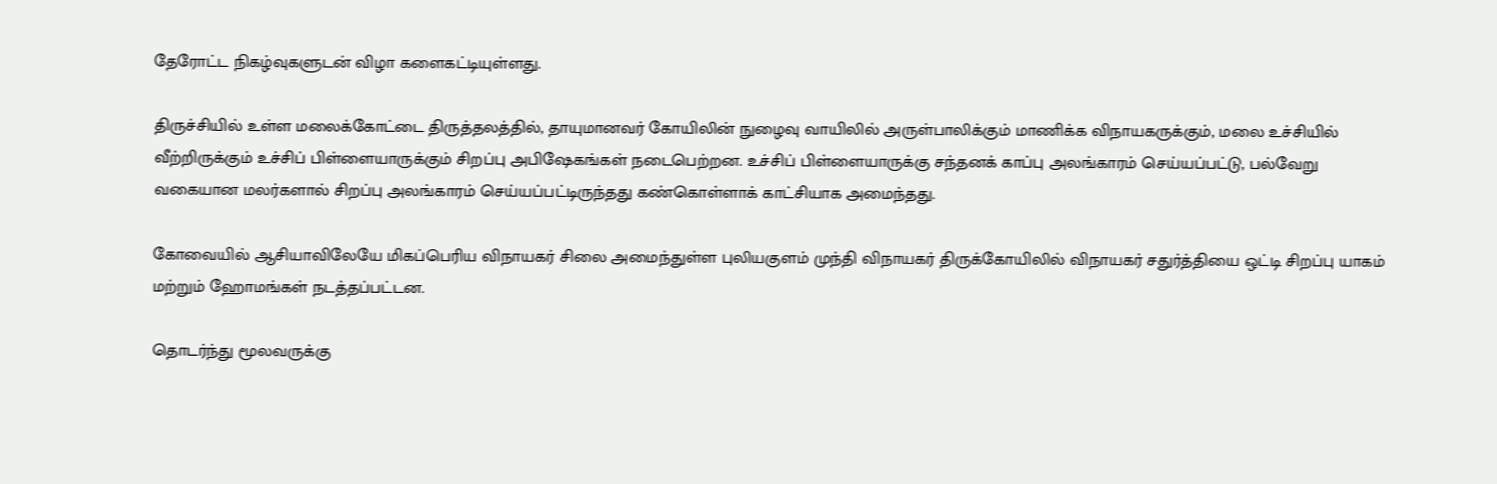தேரோட்ட நிகழ்வுகளுடன் விழா களைகட்டியுள்ளது.

திருச்சியில் உள்ள மலைக்கோட்டை திருத்தலத்தில், தாயுமானவர் கோயிலின் நுழைவு வாயிலில் அருள்பாலிக்கும் மாணிக்க விநாயகருக்கும், மலை உச்சியில் வீற்றிருக்கும் உச்சிப் பிள்ளையாருக்கும் சிறப்பு அபிஷேகங்கள் நடைபெற்றன. உச்சிப் பிள்ளையாருக்கு சந்தனக் காப்பு அலங்காரம் செய்யப்பட்டு, பல்வேறு வகையான மலர்களால் சிறப்பு அலங்காரம் செய்யப்பட்டிருந்தது கண்கொள்ளாக் காட்சியாக அமைந்தது.

கோவையில் ஆசியாவிலேயே மிகப்பெரிய விநாயகர் சிலை அமைந்துள்ள புலியகுளம் முந்தி விநாயகர் திருக்கோயிலில் விநாயகர் சதுர்த்தியை ஒட்டி சிறப்பு யாகம் மற்றும் ஹோமங்கள் நடத்தப்பட்டன.

தொடர்ந்து மூலவருக்கு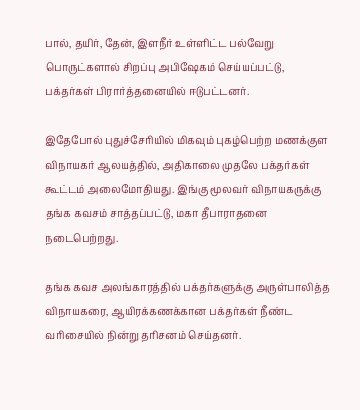பால், தயிர், தேன், இளநீர் உள்ளிட்ட பல்வேறு பொருட்களால் சிறப்பு அபிஷேகம் செய்யப்பட்டு, பக்தர்கள் பிரார்த்தனையில் ஈடுபட்டனர்.

இதேபோல் புதுச்சேரியில் மிகவும் புகழ்பெற்ற மணக்குள விநாயகர் ஆலயத்தில், அதிகாலை முதலே பக்தர்கள் கூட்டம் அலைமோதியது. இங்கு மூலவர் விநாயகருக்கு தங்க கவசம் சாத்தப்பட்டு, மகா தீபாராதனை நடைபெற்றது.

தங்க கவச அலங்காரத்தில் பக்தர்களுக்கு அருள்பாலித்த விநாயகரை, ஆயிரக்கணக்கான பக்தர்கள் நீண்ட வரிசையில் நின்று தரிசனம் செய்தனர்.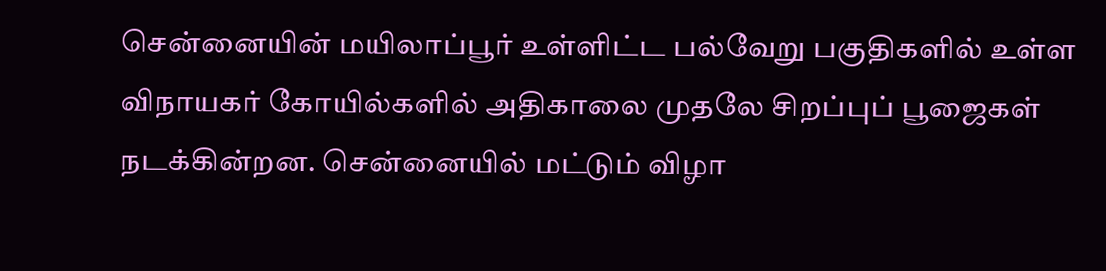சென்னையின் மயிலாப்பூர் உள்ளிட்ட பல்வேறு பகுதிகளில் உள்ள விநாயகர் கோயில்களில் அதிகாலை முதலே சிறப்புப் பூஜைகள் நடக்கின்றன. சென்னையில் மட்டும் விழா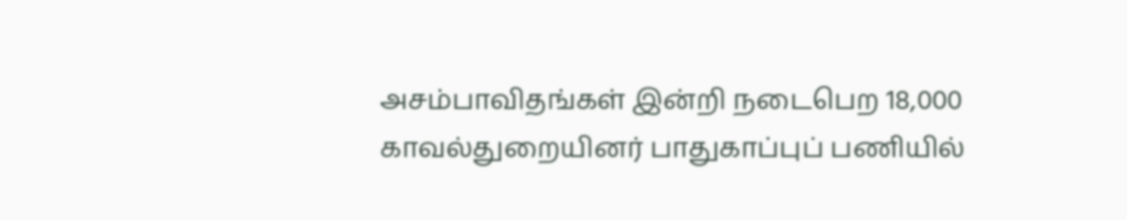அசம்பாவிதங்கள் இன்றி நடைபெற 18,000 காவல்துறையினர் பாதுகாப்புப் பணியில்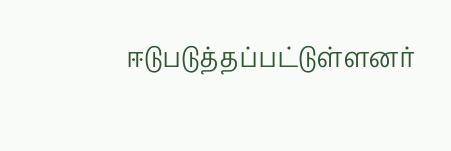ஈடுபடுத்தப்பட்டுள்ளனர்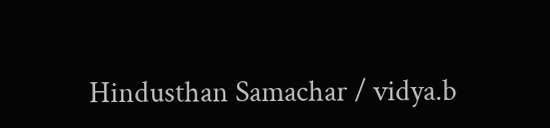Hindusthan Samachar / vidya.b